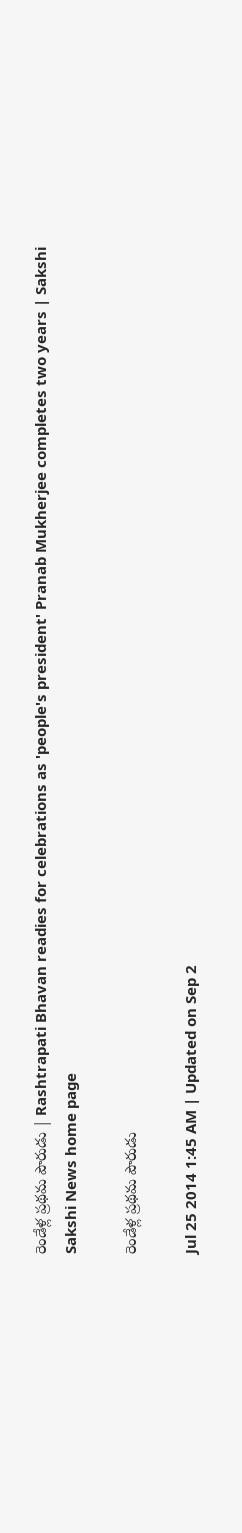రెండేళ్ల ప్రథమ పౌరుడు | Rashtrapati Bhavan readies for celebrations as 'people's president' Pranab Mukherjee completes two years | Sakshi
Sakshi News home page

రెండేళ్ల ప్రథమ పౌరుడు

Jul 25 2014 1:45 AM | Updated on Sep 2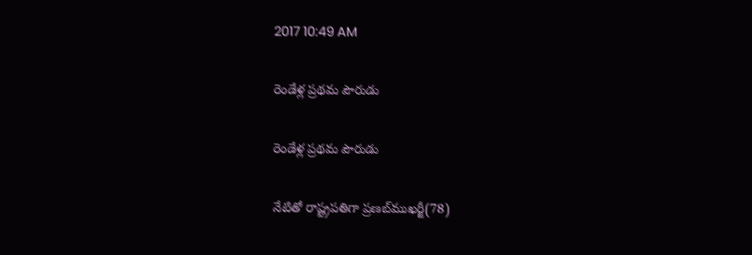2017 10:49 AM

రెండేళ్ల ప్రథమ పౌరుడు

రెండేళ్ల ప్రథమ పౌరుడు

నేటితో రాష్ట్రపతిగా ప్రణబ్‌ముఖర్జీ(78)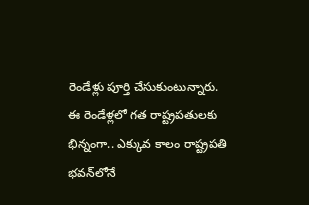రెండేళ్లు పూర్తి చేసుకుంటున్నారు. ఈ రెండేళ్లలో గత రాష్ట్రపతులకు భిన్నంగా.. ఎక్కువ కాలం రాష్ట్రపతి భవన్‌లోనే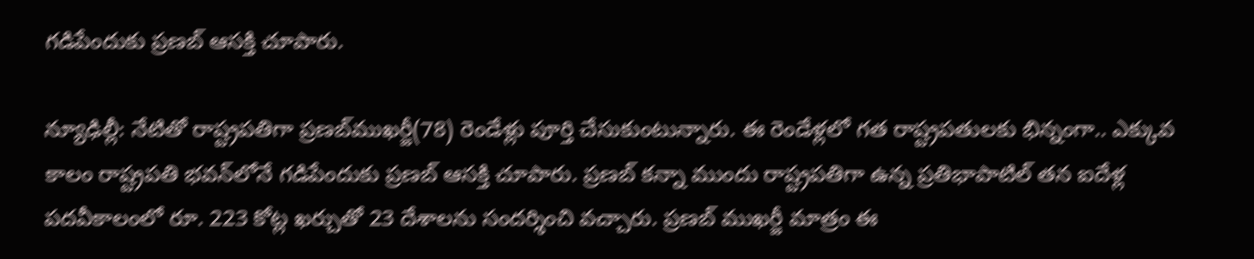గడిపేందుకు ప్రణబ్ ఆసక్తి చూపారు.

న్యూఢిల్లీ: నేటితో రాష్ట్రపతిగా ప్రణబ్‌ముఖర్జీ(78) రెండేళ్లు పూర్తి చేసుకుంటున్నారు. ఈ రెండేళ్లలో గత రాష్ట్రపతులకు భిన్నంగా.. ఎక్కువ కాలం రాష్ట్రపతి భవన్‌లోనే గడిపేందుకు ప్రణబ్ ఆసక్తి చూపారు. ప్రణబ్ కన్నా ముందు రాష్ట్రపతిగా ఉన్న ప్రతిభాపాటిల్ తన ఐదేళ్ల పదవీకాలంలో రూ. 223 కోట్ల ఖర్చుతో 23 దేశాలను సందర్శించి వచ్చారు. ప్రణబ్ ముఖర్జీ మాత్రం ఈ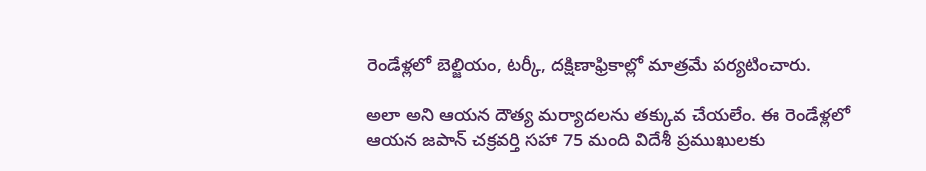రెండేళ్లలో బెల్జియం, టర్కీ, దక్షిణాఫ్రికాల్లో మాత్రమే పర్యటించారు.

అలా అని ఆయన దౌత్య మర్యాదలను తక్కువ చేయలేం. ఈ రెండేళ్లలో ఆయన జపాన్ చక్రవర్తి సహా 75 మంది విదేశీ ప్రముఖులకు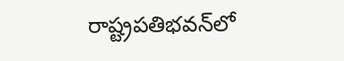రాష్ట్రపతిభవన్‌లో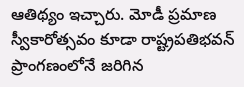ఆతిథ్యం ఇచ్చారు. మోడీ ప్రమాణ స్వీకారోత్సవం కూడా రాష్ట్రపతిభవన్ ప్రాంగణంలోనే జరిగిన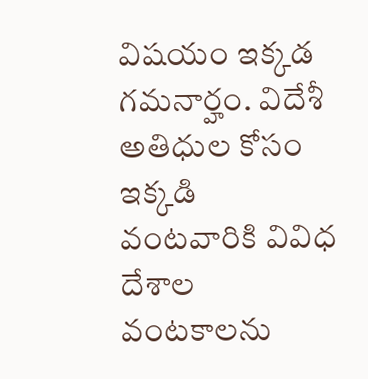విషయం ఇక్కడ గమనార్హం. విదేశీ అతిధుల కోసం ఇక్కడి వంటవారికి వివిధ దేశాల వంటకాలను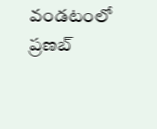వండటంలో ప్రణబ్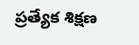ప్రత్యేక శిక్షణ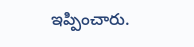ఇప్పించారు.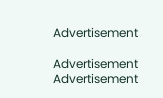Advertisement

Advertisement
Advertisement